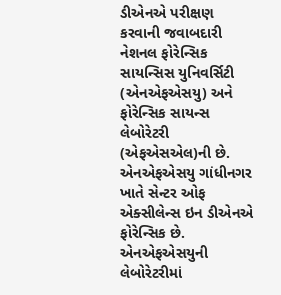ડીએનએ પરીક્ષણ કરવાની જવાબદારી નેશનલ ફોરેન્સિક સાયન્સિસ યુનિવર્સિટી (એનએફએસયુ) અને ફોરેન્સિક સાયન્સ લેબોરેટરી (એફએસએલ)ની છે. એનએફએસયુ ગાંધીનગર ખાતે સેન્ટર ઓફ એક્સીલેન્સ ઇન ડીએનએ ફોરેન્સિક છે.
એનએફએસયુની લેબોરેટરીમાં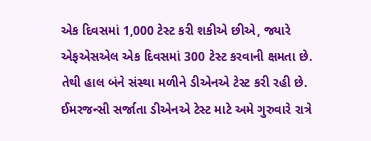એક દિવસમાં 1,000 ટેસ્ટ કરી શકીએ છીએ, જ્યારે એફએસએલ એક દિવસમાં 300 ટેસ્ટ કરવાની ક્ષમતા છે. તેથી હાલ બંને સંસ્થા મળીને ડીએનએ ટેસ્ટ કરી રહી છે.
ઈમરજન્સી સર્જાતા ડીએનએ ટેસ્ટ માટે અમે ગુરુવારે રાત્રે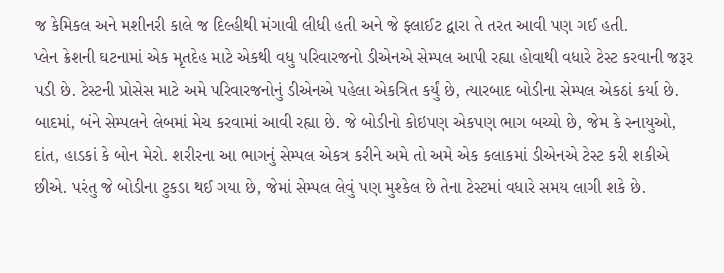જ કેમિકલ અને મશીનરી કાલે જ દિલ્હીથી મંગાવી લીધી હતી અને જે ફ્લાઈટ દ્વારા તે તરત આવી પણ ગઈ હતી.
પ્લેન ક્રેશની ઘટનામાં એક મૃતદેહ માટે એકથી વધુ પરિવારજનો ડીએનએ સેમ્પલ આપી રહ્યા હોવાથી વધારે ટેસ્ટ કરવાની જરૂર પડી છે. ટેસ્ટની પ્રોસેસ માટે અમે પરિવારજનોનું ડીએનએ પહેલા એકત્રિત કર્યું છે, ત્યારબાદ બોડીના સેમ્પલ એકઠાં કર્યા છે.
બાદમાં, બંને સેમ્પલને લેબમાં મેચ કરવામાં આવી રહ્યા છે. જે બોડીનો કોઇપણ એકપણ ભાગ બચ્યો છે, જેમ કે સ્નાયુઓ, દાંત, હાડકાં કે બોન મેરો. શરીરના આ ભાગનું સેમ્પલ એકત્ર કરીને અમે તો અમે એક કલાકમાં ડીએનએ ટેસ્ટ કરી શકીએ છીએ. પરંતુ જે બોડીના ટુકડા થઈ ગયા છે, જેમાં સેમ્પલ લેવું પણ મુશ્કેલ છે તેના ટેસ્ટમાં વધારે સમય લાગી શકે છે.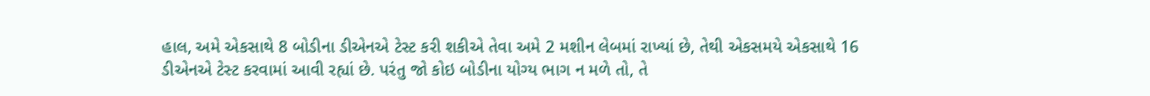હાલ, અમે એકસાથે 8 બોડીના ડીએનએ ટેસ્ટ કરી શકીએ તેવા અમે 2 મશીન લેબમાં રાખ્યાં છે, તેથી એકસમયે એકસાથે 16 ડીએનએ ટેસ્ટ કરવામાં આવી રહ્યાં છે. પરંતુ જો કોઇ બોડીના યોગ્ય ભાગ ન મળે તો, તે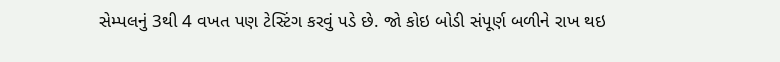સેમ્પલનું 3થી 4 વખત પણ ટેસ્ટિંગ કરવું પડે છે. જો કોઇ બોડી સંપૂર્ણ બળીને રાખ થઇ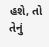હશે, તો તેનું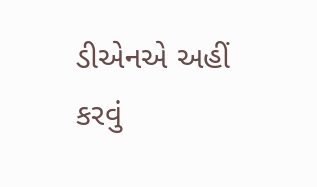ડીએનએ અહીં કરવું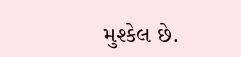મુશ્કેલ છે.